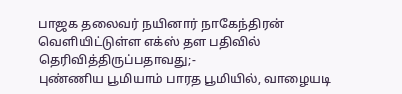பாஜக தலைவர் நயினார் நாகேந்திரன் வெளியிட்டுள்ள எக்ஸ் தள பதிவில் தெரிவித்திருப்பதாவது;-
புண்ணிய பூமியாம் பாரத பூமியில், வாழையடி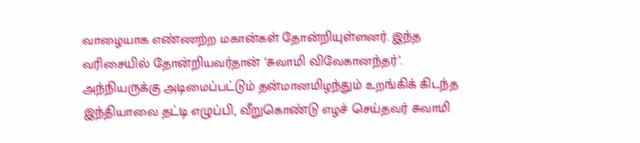வாழையாக எண்ணற்ற மகான்கள் தோன்றியுள்ளனர். இந்த வரிசையில் தோன்றியவர்தான் ‘சுவாமி விவேகானந்தர்’. அந்நியருக்கு அடிமைப்பட்டும் தன்மானமிழந்தும் உறங்கிக் கிடந்த இந்தியாவை தட்டி எழுப்பி, வீறுகொண்டு எழச் செய்தவர் சுவாமி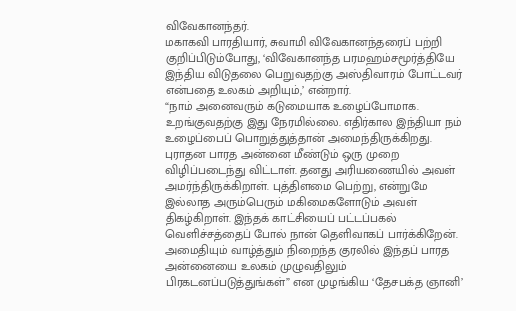விவேகானந்தர்.
மகாகவி பாரதியார், சுவாமி விவேகானந்தரைப் பற்றி குறிப்பிடும்போது, ‘விவேகானந்த பரமஹம்சமூர்த்தியே இந்திய விடுதலை பெறுவதற்கு அஸ்திவாரம் போட்டவர் என்பதை உலகம் அறியும்,’ என்றார்.
“நாம் அனைவரும் கடுமையாக உழைப்போமாக. உறங்குவதற்கு இது நேரமில்லை. எதிர்கால இந்தியா நம் உழைப்பைப் பொறுத்துத்தான் அமைந்திருக்கிறது. புராதன பாரத அன்னை மீண்டும் ஒரு முறை விழிப்படைந்து விட்டாள். தனது அரியணையில் அவள் அமர்ந்திருக்கிறாள். புத்திளமை பெற்று, என்றுமே இல்லாத அரும்பெரும் மகிமைகளோடும் அவள் திகழ்கிறாள். இந்தக் காட்சியைப் பட்டப்பகல் வெளிச்சத்தைப் போல் நான் தெளிவாகப் பார்க்கிறேன். அமைதியும் வாழ்த்தும் நிறைந்த குரலில் இந்தப் பாரத அன்னையை உலகம் முழுவதிலும் பிரகடனப்படுத்துங்கள்” என முழங்கிய ‘தேசபக்த ஞானி’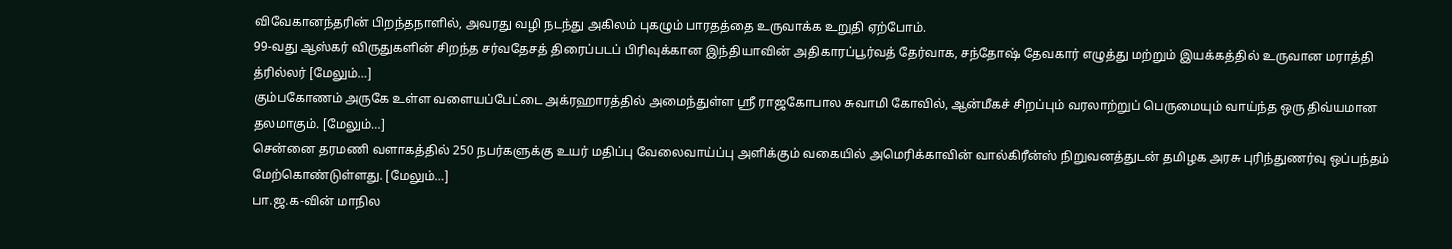விவேகானந்தரின் பிறந்தநாளில், அவரது வழி நடந்து அகிலம் புகழும் பாரதத்தை உருவாக்க உறுதி ஏற்போம்.
99-வது ஆஸ்கர் விருதுகளின் சிறந்த சர்வதேசத் திரைப்படப் பிரிவுக்கான இந்தியாவின் அதிகாரப்பூர்வத் தேர்வாக, சந்தோஷ் தேவகார் எழுத்து மற்றும் இயக்கத்தில் உருவான மராத்தி த்ரில்லர் [மேலும்…]
கும்பகோணம் அருகே உள்ள வளையப்பேட்டை அக்ரஹாரத்தில் அமைந்துள்ள ஸ்ரீ ராஜகோபால சுவாமி கோவில், ஆன்மீகச் சிறப்பும் வரலாற்றுப் பெருமையும் வாய்ந்த ஒரு திவ்யமான தலமாகும். [மேலும்…]
சென்னை தரமணி வளாகத்தில் 250 நபர்களுக்கு உயர் மதிப்பு வேலைவாய்ப்பு அளிக்கும் வகையில் அமெரிக்காவின் வால்கிரீன்ஸ் நிறுவனத்துடன் தமிழக அரசு புரிந்துணர்வு ஒப்பந்தம் மேற்கொண்டுள்ளது. [மேலும்…]
பா.ஜ.க-வின் மாநில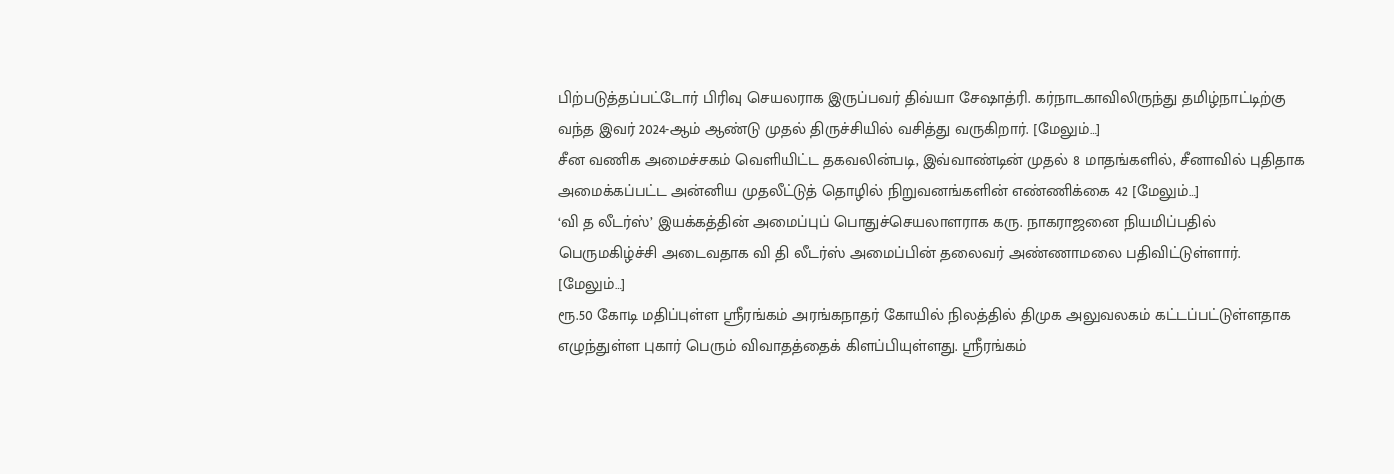பிற்படுத்தப்பட்டோர் பிரிவு செயலராக இருப்பவர் திவ்யா சேஷாத்ரி. கர்நாடகாவிலிருந்து தமிழ்நாட்டிற்கு வந்த இவர் 2024-ஆம் ஆண்டு முதல் திருச்சியில் வசித்து வருகிறார். [மேலும்…]
சீன வணிக அமைச்சகம் வெளியிட்ட தகவலின்படி, இவ்வாண்டின் முதல் 8 மாதங்களில், சீனாவில் புதிதாக அமைக்கப்பட்ட அன்னிய முதலீட்டுத் தொழில் நிறுவனங்களின் எண்ணிக்கை 42 [மேலும்…]
‘வி த லீடர்ஸ்’ இயக்கத்தின் அமைப்புப் பொதுச்செயலாளராக கரு. நாகராஜனை நியமிப்பதில் பெருமகிழ்ச்சி அடைவதாக வி தி லீடர்ஸ் அமைப்பின் தலைவர் அண்ணாமலை பதிவிட்டுள்ளார். [மேலும்…]
ரூ.50 கோடி மதிப்புள்ள ஸ்ரீரங்கம் அரங்கநாதர் கோயில் நிலத்தில் திமுக அலுவலகம் கட்டப்பட்டுள்ளதாக எழுந்துள்ள புகார் பெரும் விவாதத்தைக் கிளப்பியுள்ளது. ஸ்ரீரங்கம்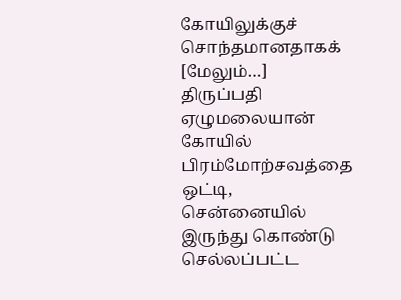கோயிலுக்குச் சொந்தமானதாகக் [மேலும்…]
திருப்பதி ஏழுமலையான் கோயில் பிரம்மோற்சவத்தை ஒட்டி, சென்னையில் இருந்து கொண்டு செல்லப்பட்ட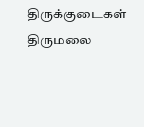திருக்குடைகள் திருமலை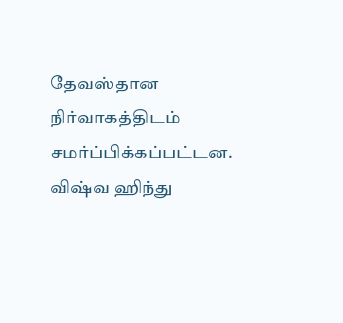தேவஸ்தான நிர்வாகத்திடம் சமர்ப்பிக்கப்பட்டன. விஷ்வ ஹிந்து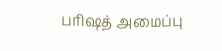பரிஷத் அமைப்பு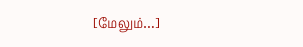[மேலும்…]